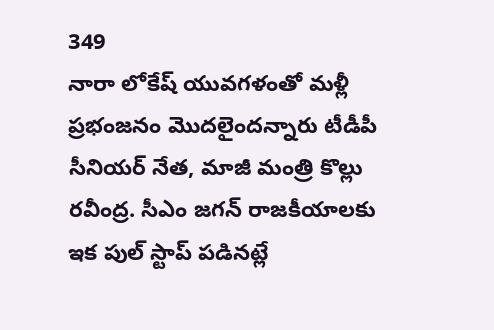349
నారా లోకేష్ యువగళంతో మళ్లీ ప్రభంజనం మొదలైందన్నారు టీడీపీ సీనియర్ నేత, మాజీ మంత్రి కొల్లు రవీంద్ర. సీఎం జగన్ రాజకీయాలకు ఇక పుల్ స్టాప్ పడినట్లే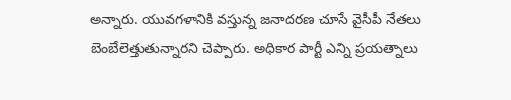అన్నారు. యువగళానికి వస్తున్న జనాదరణ చూసే వైసీపీ నేతలు బెంబేలెత్తుతున్నారని చెప్పారు. అధికార పార్టీ ఎన్ని ప్రయత్నాలు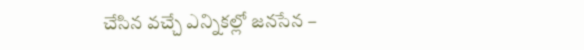చేసిన వచ్చే ఎన్నికల్లో జనసేన –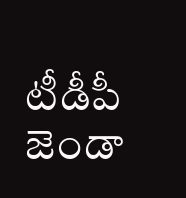టీడీపీ జెండా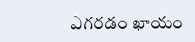ఎగరడం ఖాయం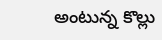అంటున్న కొల్లు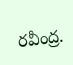రవీంద్ర.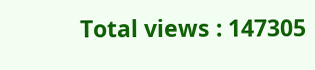Total views : 147305